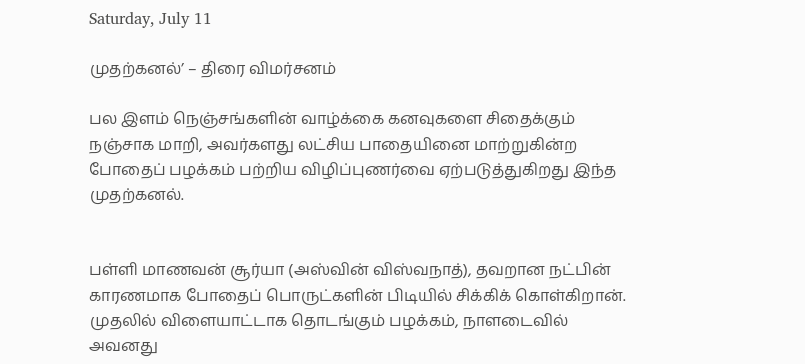Saturday, July 11

முதற்கனல்’ – திரை விமர்சனம்

பல இளம் நெஞ்சங்களின் வாழ்க்கை கனவுகளை சிதைக்கும் நஞ்சாக மாறி, அவர்களது லட்சிய பாதையினை மாற்றுகின்ற போதைப் பழக்கம் பற்றிய விழிப்புணர்வை ஏற்படுத்துகிறது இந்த முதற்கனல்.


பள்ளி மாணவன் சூர்யா (அஸ்வின் விஸ்வநாத்), தவறான நட்பின் காரணமாக போதைப் பொருட்களின் பிடியில் சிக்கிக் கொள்கிறான். முதலில் விளையாட்டாக தொடங்கும் பழக்கம், நாளடைவில் அவனது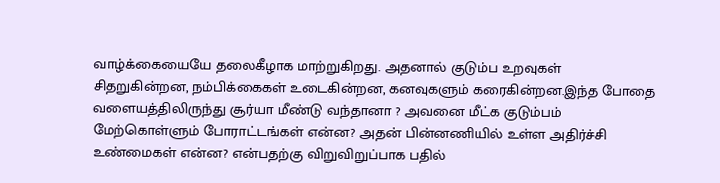வாழ்க்கையையே தலைகீழாக மாற்றுகிறது. அதனால் குடும்ப உறவுகள் சிதறுகின்றன, நம்பிக்கைகள் உடைகின்றன, கனவுகளும் கரைகின்றன.இந்த போதை வளையத்திலிருந்து சூர்யா மீண்டு வந்தானா ? அவனை மீட்க குடும்பம் மேற்கொள்ளும் போராட்டங்கள் என்ன? அதன் பின்னணியில் உள்ள அதிர்ச்சி உண்மைகள் என்ன? என்பதற்கு விறுவிறுப்பாக பதில்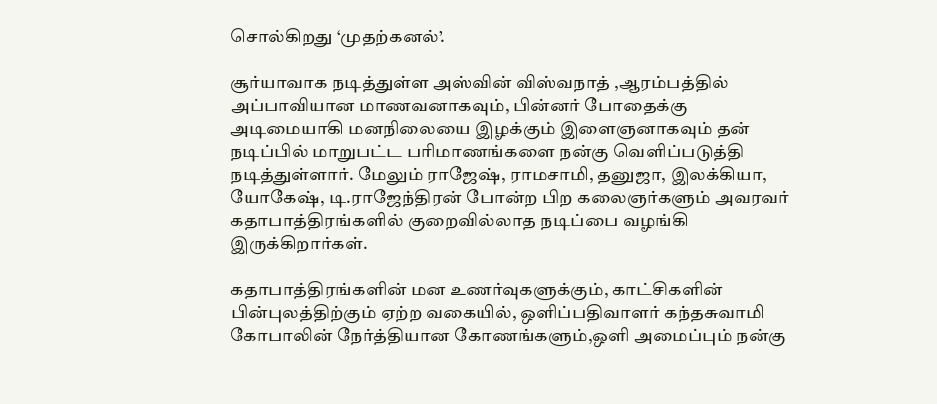சொல்கிறது ‘முதற்கனல்’.

சூர்யாவாக நடித்துள்ள அஸ்வின் விஸ்வநாத் ,ஆரம்பத்தில் அப்பாவியான மாணவனாகவும், பின்னர் போதைக்கு அடிமையாகி மனநிலையை இழக்கும் இளைஞனாகவும் தன் நடிப்பில் மாறுபட்ட பரிமாணங்களை நன்கு வெளிப்படுத்தி நடித்துள்ளார். மேலும் ராஜேஷ், ராமசாமி, தனுஜா, இலக்கியா, யோகேஷ், டி.ராஜேந்திரன் போன்ற பிற கலைஞர்களும் அவரவர் கதாபாத்திரங்களில் குறைவில்லாத நடிப்பை வழங்கி இருக்கிறார்கள்.

கதாபாத்திரங்களின் மன உணர்வுகளுக்கும், காட்சிகளின் பின்புலத்திற்கும் ஏற்ற வகையில், ஒளிப்பதிவாளர் கந்தசுவாமி கோபாலின் நேர்த்தியான கோணங்களும்,ஒளி அமைப்பும் நன்கு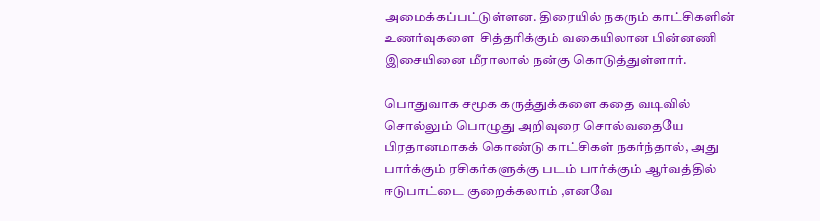அமைக்கப்பட்டுள்ளன. திரையில் நகரும் காட்சிகளின் உணர்வுகளை  சித்தரிக்கும் வகையிலான பின்னணி இசையினை மீராலால் நன்கு கொடுத்துள்ளார்.

பொதுவாக சமூக கருத்துக்களை கதை வடிவில் சொல்லும் பொழுது அறிவுரை சொல்வதையே பிரதானமாகக் கொண்டு காட்சிகள் நகர்ந்தால், அது பார்க்கும் ரசிகர்களுக்கு படம் பார்க்கும் ஆர்வத்தில் ஈடுபாட்டை குறைக்கலாம் ,எனவே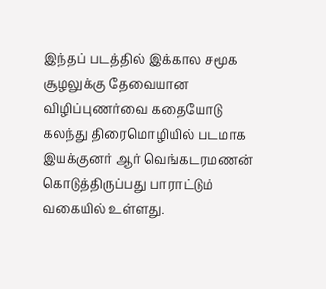இந்தப் படத்தில் இக்கால சமூக சூழலுக்கு தேவையான விழிப்புணர்வை கதையோடு கலந்து திரைமொழியில் படமாக இயக்குனர் ஆர் வெங்கடரமணன் கொடுத்திருப்பது பாராட்டும் வகையில் உள்ளது.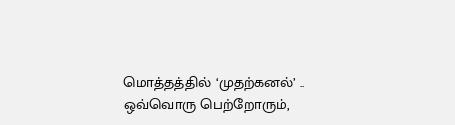மொத்தத்தில் ‘முதற்கனல்’ .. ஒவ்வொரு பெற்றோரும்,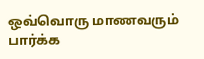ஒவ்வொரு மாணவரும் பார்க்க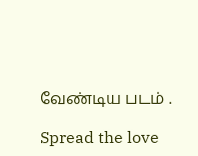வேண்டிய படம் .

Spread the love